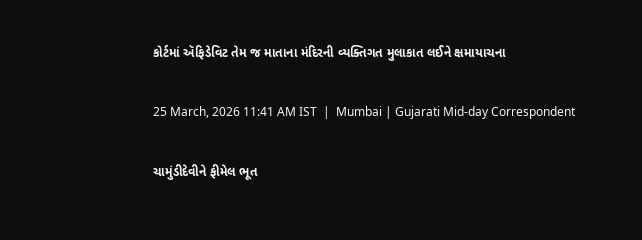કોર્ટમાં ઍફિડેવિટ તેમ જ માતાના મંદિરની વ્યક્તિગત મુલાકાત લઈને ક્ષમાયાચના

25 March, 2026 11:41 AM IST  |  Mumbai | Gujarati Mid-day Correspondent

ચામુંડીદેવીને ફીમેલ ભૂત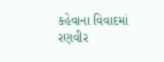કહેવાના વિવાદમાં રણવીર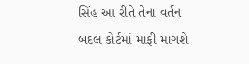સિંહ આ રીતે તેના વર્તન બદલ કોર્ટમાં માફી માગશે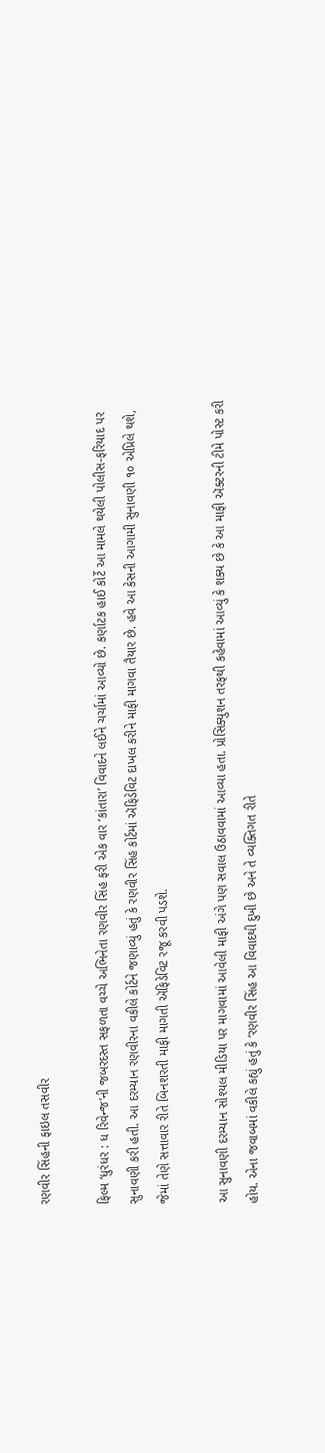રણવીર સિંહની ફાઇલ તસવીર

ફિલ્મ ‘ધુરંધર : ધ રિવેન્જ’ની જબરદસ્ત સફળતા વચ્ચે અભિનેતા રણવીર સિંહ ફરી એક વાર ‘કાંતારા’ વિવાદને લઈને ચર્ચામાં આવ્યો છે. કર્ણાટક હાઈ કોર્ટે આ મામલે થયેલી પોલીસ-ફરિયાદ પર સુનાવણી કરી હતી. આ દરમ્યાન રણવીરના વકીલે કોર્ટને જણાવ્યું હતું કે રણવીર સિંહ કોર્ટમાં ઍફિડેવિટ દાખલ કરીને માફી માગવા તૈયાર છે. હવે આ કેસની આગામી સુનાવણી ૧૦ એપ્રિલે થશે, જેમાં તેણે સત્તાવાર રીતે બિનશરતી માફી માગતી ઍફિડેવિટ રજૂ કરવી પડશે.

આ સુનાવણી દરમ્યાન સોશ્યલ મીડિયા પર માગવામાં આવેલી માફી અંગે પણ સવાલ ઉઠાવવામાં આવ્યા હતા. પ્રોસિક્યુશન તરફથી કહેવામાં આવ્યું કે શક્ય છે કે આ માફી ઍક્ટરની ટીમે પોસ્ટ કરી હોય. એના જવાબમાં વકીલે કહ્યું હતું કે ‘રણવીર સિંહ આ વિવાદથી દુખી છે અને તે વ્યક્તિગત રીતે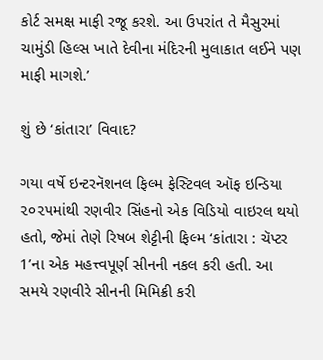કોર્ટ સમક્ષ માફી રજૂ કરશે. આ ઉપરાંત તે મૈસુરમાં ચામુંડી હિલ્સ ખાતે દેવીના મંદિરની મુલાકાત લઈને પણ માફી માગશે.’

શું છે ‘કાંતારા’ વિવાદ?

ગયા વર્ષે ઇન્ટરનૅશનલ ફિલ્મ ફેસ્ટિવલ ઑફ ઇન્ડિયા ૨૦૨૫માંથી રણવીર સિંહનો એક વિડિયો વાઇરલ થયો હતો, જેમાં તેણે રિષબ શેટ્ટીની ફિલ્મ ‘કાંતારા : ચૅપ્ટર 1’ના એક મહત્ત્વપૂર્ણ સીનની નકલ કરી હતી. આ સમયે રણવીરે સીનની મિમિક્રી કરી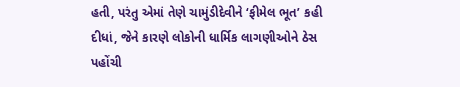હતી, પરંતુ એમાં તેણે ચામુંડીદેવીને ‘ફીમેલ ભૂત’ કહી દીધાં, જેને કારણે લોકોની ધાર્મિક લાગણીઓને ઠેસ પહોંચી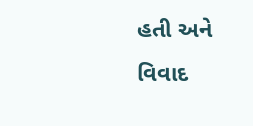હતી અને વિવાદ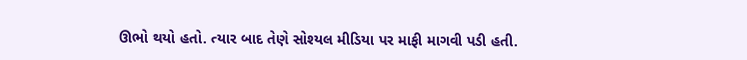ઊભો થયો હતો. ત્યાર બાદ તેણે સોશ્યલ મીડિયા પર માફી માગવી પડી હતી.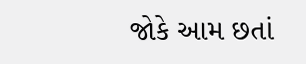જોકે આમ છતાં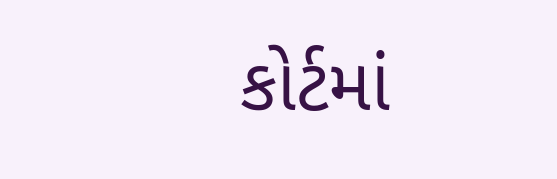કોર્ટમાં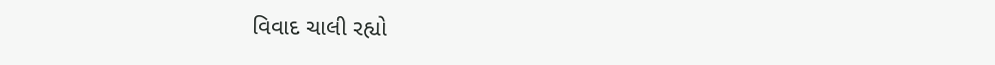વિવાદ ચાલી રહ્યો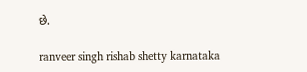છે.

ranveer singh rishab shetty karnataka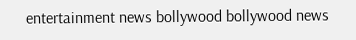entertainment news bollywood bollywood news